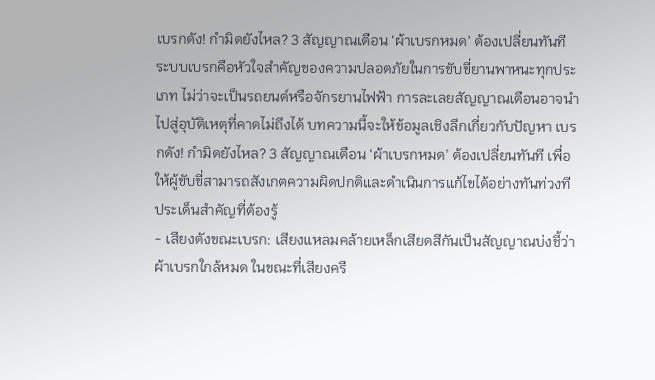เบรกดัง! กำมิดยังไหล? 3 สัญญาณเตือน ‘ผ้าเบรกหมด’ ต้องเปลี่ยนทันที
ระบบเบรกคือหัวใจสำคัญของความปลอดภัยในการขับขี่ยานพาหนะทุกประเภท ไม่ว่าจะเป็นรถยนต์หรือจักรยานไฟฟ้า การละเลยสัญญาณเตือนอาจนำไปสู่อุบัติเหตุที่คาดไม่ถึงได้ บทความนี้จะให้ข้อมูลเชิงลึกเกี่ยวกับปัญหา เบรกดัง! กำมิดยังไหล? 3 สัญญาณเตือน ‘ผ้าเบรกหมด’ ต้องเปลี่ยนทันที เพื่อให้ผู้ขับขี่สามารถสังเกตความผิดปกติและดำเนินการแก้ไขได้อย่างทันท่วงที
ประเด็นสำคัญที่ต้องรู้
- เสียงดังขณะเบรก: เสียงแหลมคล้ายเหล็กเสียดสีกันเป็นสัญญาณบ่งชี้ว่าผ้าเบรกใกล้หมด ในขณะที่เสียงครื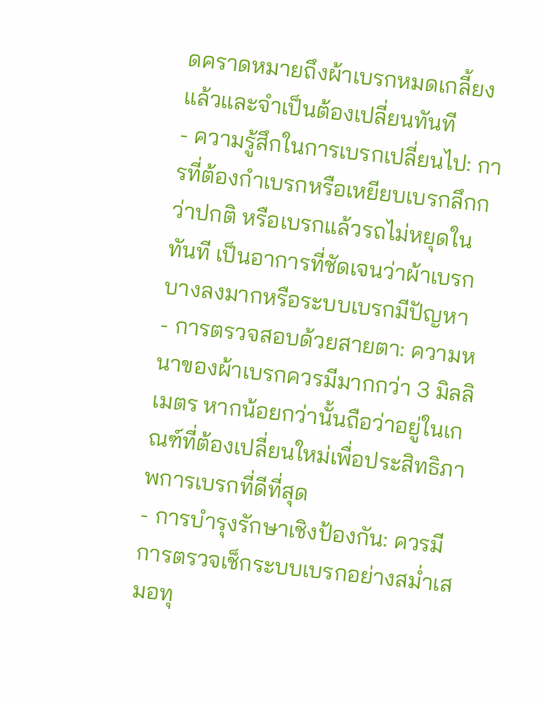ดคราดหมายถึงผ้าเบรกหมดเกลี้ยงแล้วและจำเป็นต้องเปลี่ยนทันที
- ความรู้สึกในการเบรกเปลี่ยนไป: การที่ต้องกำเบรกหรือเหยียบเบรกลึกกว่าปกติ หรือเบรกแล้วรถไม่หยุดในทันที เป็นอาการที่ชัดเจนว่าผ้าเบรกบางลงมากหรือระบบเบรกมีปัญหา
- การตรวจสอบด้วยสายตา: ความหนาของผ้าเบรกควรมีมากกว่า 3 มิลลิเมตร หากน้อยกว่านั้นถือว่าอยู่ในเกณฑ์ที่ต้องเปลี่ยนใหม่เพื่อประสิทธิภาพการเบรกที่ดีที่สุด
- การบำรุงรักษาเชิงป้องกัน: ควรมีการตรวจเช็กระบบเบรกอย่างสม่ำเสมอทุ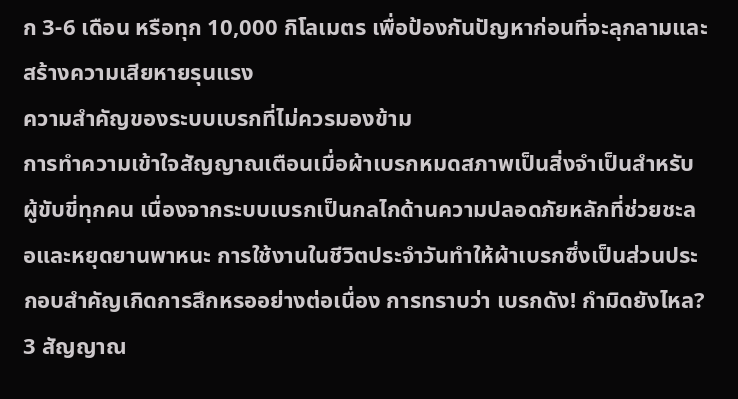ก 3-6 เดือน หรือทุก 10,000 กิโลเมตร เพื่อป้องกันปัญหาก่อนที่จะลุกลามและสร้างความเสียหายรุนแรง
ความสำคัญของระบบเบรกที่ไม่ควรมองข้าม
การทำความเข้าใจสัญญาณเตือนเมื่อผ้าเบรกหมดสภาพเป็นสิ่งจำเป็นสำหรับผู้ขับขี่ทุกคน เนื่องจากระบบเบรกเป็นกลไกด้านความปลอดภัยหลักที่ช่วยชะลอและหยุดยานพาหนะ การใช้งานในชีวิตประจำวันทำให้ผ้าเบรกซึ่งเป็นส่วนประกอบสำคัญเกิดการสึกหรออย่างต่อเนื่อง การทราบว่า เบรกดัง! กำมิดยังไหล? 3 สัญญาณ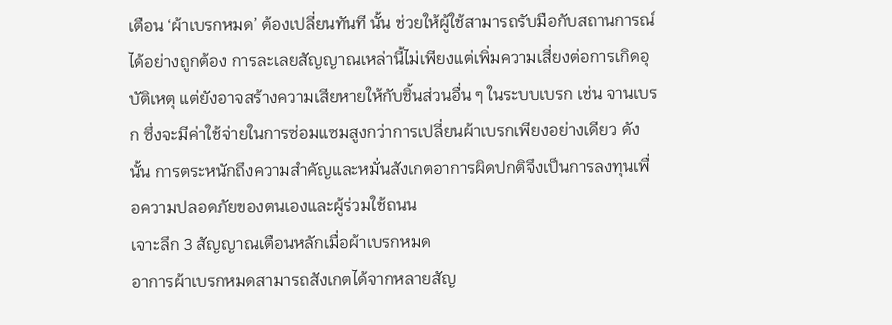เตือน ‘ผ้าเบรกหมด’ ต้องเปลี่ยนทันที นั้น ช่วยให้ผู้ใช้สามารถรับมือกับสถานการณ์ได้อย่างถูกต้อง การละเลยสัญญาณเหล่านี้ไม่เพียงแต่เพิ่มความเสี่ยงต่อการเกิดอุบัติเหตุ แต่ยังอาจสร้างความเสียหายให้กับชิ้นส่วนอื่น ๆ ในระบบเบรก เช่น จานเบรก ซึ่งจะมีค่าใช้จ่ายในการซ่อมแซมสูงกว่าการเปลี่ยนผ้าเบรกเพียงอย่างเดียว ดังนั้น การตระหนักถึงความสำคัญและหมั่นสังเกตอาการผิดปกติจึงเป็นการลงทุนเพื่อความปลอดภัยของตนเองและผู้ร่วมใช้ถนน
เจาะลึก 3 สัญญาณเตือนหลักเมื่อผ้าเบรกหมด
อาการผ้าเบรกหมดสามารถสังเกตได้จากหลายสัญ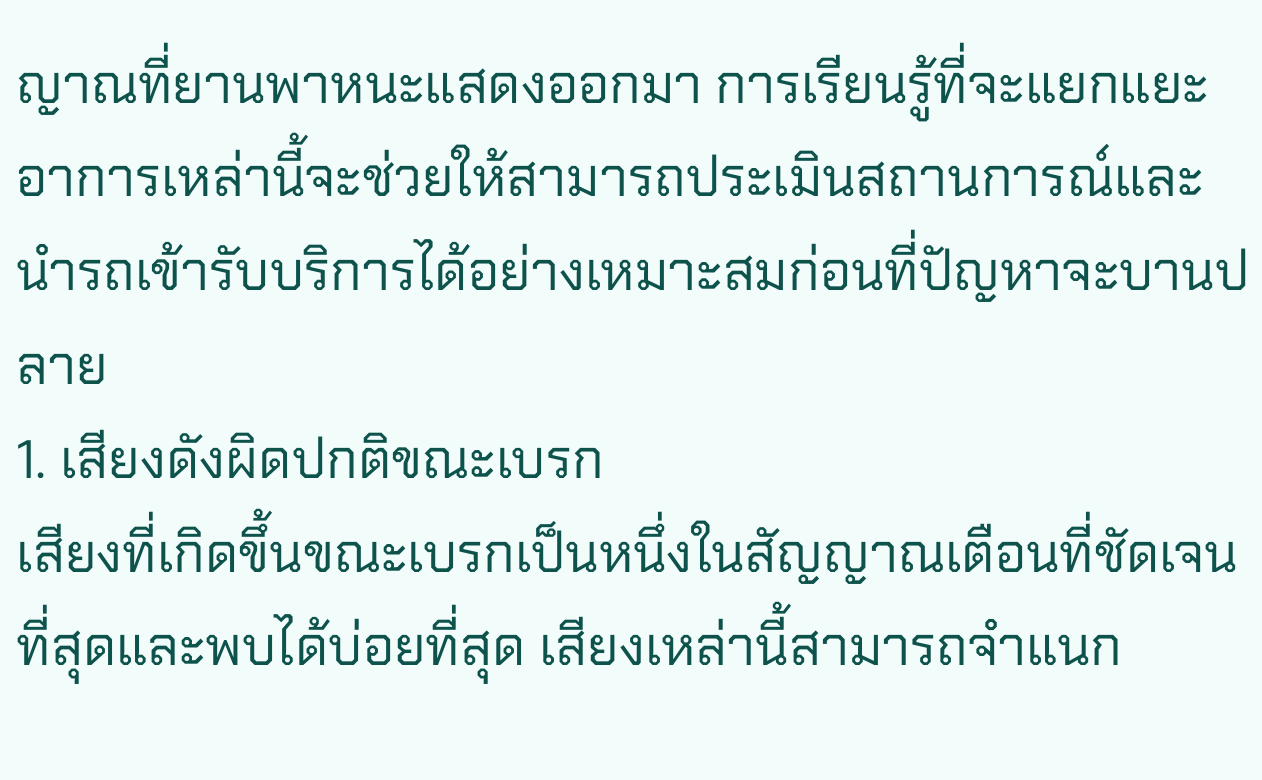ญาณที่ยานพาหนะแสดงออกมา การเรียนรู้ที่จะแยกแยะอาการเหล่านี้จะช่วยให้สามารถประเมินสถานการณ์และนำรถเข้ารับบริการได้อย่างเหมาะสมก่อนที่ปัญหาจะบานปลาย
1. เสียงดังผิดปกติขณะเบรก
เสียงที่เกิดขึ้นขณะเบรกเป็นหนึ่งในสัญญาณเตือนที่ชัดเจนที่สุดและพบได้บ่อยที่สุด เสียงเหล่านี้สามารถจำแนก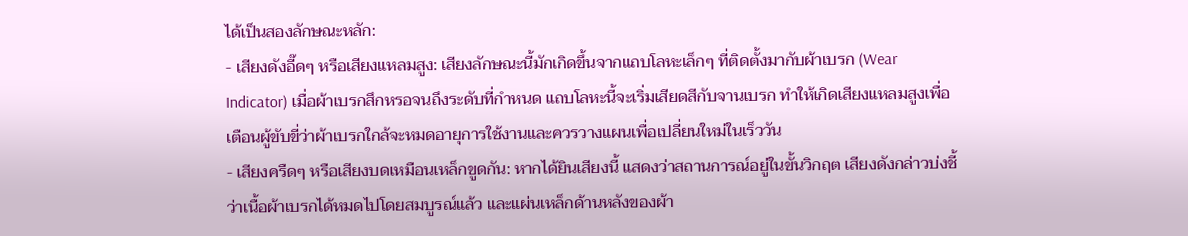ได้เป็นสองลักษณะหลัก:
- เสียงดังอี๊ดๆ หรือเสียงแหลมสูง: เสียงลักษณะนี้มักเกิดขึ้นจากแถบโลหะเล็กๆ ที่ติดตั้งมากับผ้าเบรก (Wear Indicator) เมื่อผ้าเบรกสึกหรอจนถึงระดับที่กำหนด แถบโลหะนี้จะเริ่มเสียดสีกับจานเบรก ทำให้เกิดเสียงแหลมสูงเพื่อเตือนผู้ขับขี่ว่าผ้าเบรกใกล้จะหมดอายุการใช้งานและควรวางแผนเพื่อเปลี่ยนใหม่ในเร็ววัน
- เสียงครืดๆ หรือเสียงบดเหมือนเหล็กขูดกัน: หากได้ยินเสียงนี้ แสดงว่าสถานการณ์อยู่ในขั้นวิกฤต เสียงดังกล่าวบ่งชี้ว่าเนื้อผ้าเบรกได้หมดไปโดยสมบูรณ์แล้ว และแผ่นเหล็กด้านหลังของผ้า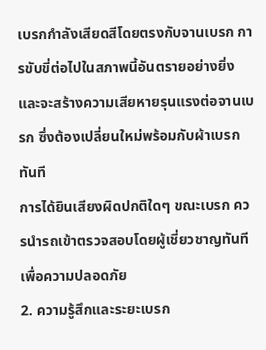เบรกกำลังเสียดสีโดยตรงกับจานเบรก การขับขี่ต่อไปในสภาพนี้อันตรายอย่างยิ่งและจะสร้างความเสียหายรุนแรงต่อจานเบรก ซึ่งต้องเปลี่ยนใหม่พร้อมกับผ้าเบรกทันที
การได้ยินเสียงผิดปกติใดๆ ขณะเบรก ควรนำรถเข้าตรวจสอบโดยผู้เชี่ยวชาญทันทีเพื่อความปลอดภัย
2. ความรู้สึกและระยะเบรก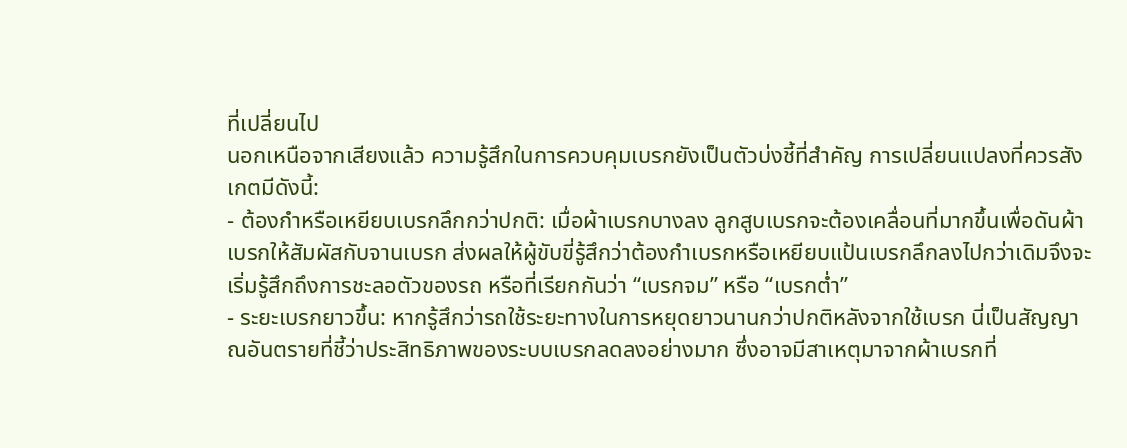ที่เปลี่ยนไป
นอกเหนือจากเสียงแล้ว ความรู้สึกในการควบคุมเบรกยังเป็นตัวบ่งชี้ที่สำคัญ การเปลี่ยนแปลงที่ควรสังเกตมีดังนี้:
- ต้องกำหรือเหยียบเบรกลึกกว่าปกติ: เมื่อผ้าเบรกบางลง ลูกสูบเบรกจะต้องเคลื่อนที่มากขึ้นเพื่อดันผ้าเบรกให้สัมผัสกับจานเบรก ส่งผลให้ผู้ขับขี่รู้สึกว่าต้องกำเบรกหรือเหยียบแป้นเบรกลึกลงไปกว่าเดิมจึงจะเริ่มรู้สึกถึงการชะลอตัวของรถ หรือที่เรียกกันว่า “เบรกจม” หรือ “เบรกต่ำ”
- ระยะเบรกยาวขึ้น: หากรู้สึกว่ารถใช้ระยะทางในการหยุดยาวนานกว่าปกติหลังจากใช้เบรก นี่เป็นสัญญาณอันตรายที่ชี้ว่าประสิทธิภาพของระบบเบรกลดลงอย่างมาก ซึ่งอาจมีสาเหตุมาจากผ้าเบรกที่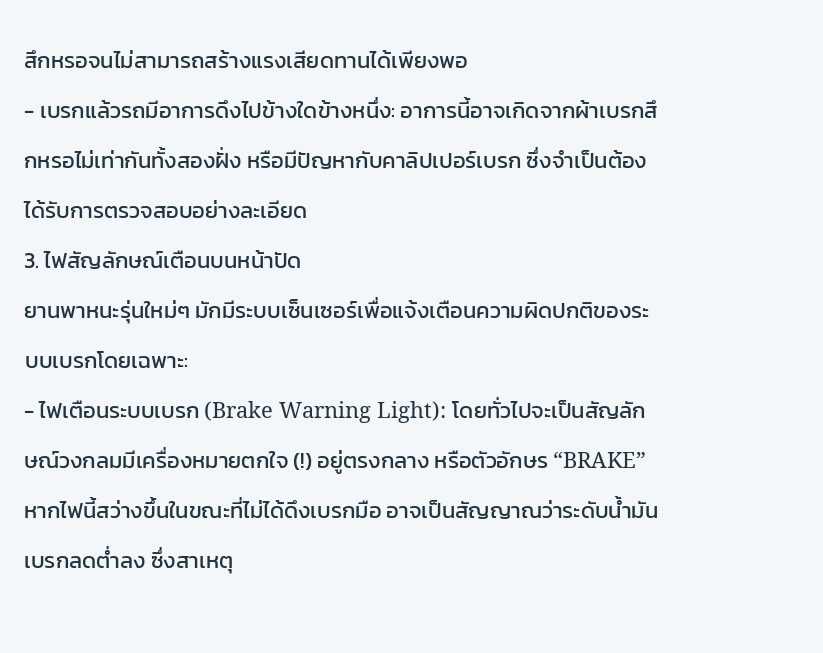สึกหรอจนไม่สามารถสร้างแรงเสียดทานได้เพียงพอ
- เบรกแล้วรถมีอาการดึงไปข้างใดข้างหนึ่ง: อาการนี้อาจเกิดจากผ้าเบรกสึกหรอไม่เท่ากันทั้งสองฝั่ง หรือมีปัญหากับคาลิปเปอร์เบรก ซึ่งจำเป็นต้องได้รับการตรวจสอบอย่างละเอียด
3. ไฟสัญลักษณ์เตือนบนหน้าปัด
ยานพาหนะรุ่นใหม่ๆ มักมีระบบเซ็นเซอร์เพื่อแจ้งเตือนความผิดปกติของระบบเบรกโดยเฉพาะ:
- ไฟเตือนระบบเบรก (Brake Warning Light): โดยทั่วไปจะเป็นสัญลักษณ์วงกลมมีเครื่องหมายตกใจ (!) อยู่ตรงกลาง หรือตัวอักษร “BRAKE” หากไฟนี้สว่างขึ้นในขณะที่ไม่ได้ดึงเบรกมือ อาจเป็นสัญญาณว่าระดับน้ำมันเบรกลดต่ำลง ซึ่งสาเหตุ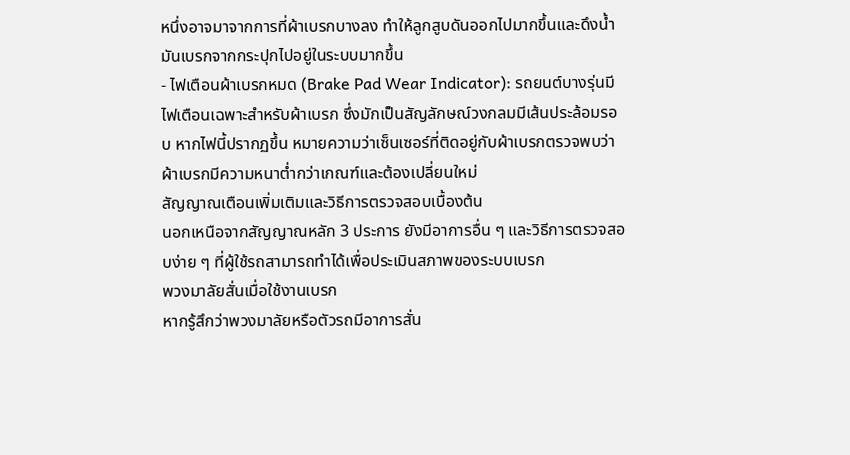หนึ่งอาจมาจากการที่ผ้าเบรกบางลง ทำให้ลูกสูบดันออกไปมากขึ้นและดึงน้ำมันเบรกจากกระปุกไปอยู่ในระบบมากขึ้น
- ไฟเตือนผ้าเบรกหมด (Brake Pad Wear Indicator): รถยนต์บางรุ่นมีไฟเตือนเฉพาะสำหรับผ้าเบรก ซึ่งมักเป็นสัญลักษณ์วงกลมมีเส้นประล้อมรอบ หากไฟนี้ปรากฏขึ้น หมายความว่าเซ็นเซอร์ที่ติดอยู่กับผ้าเบรกตรวจพบว่าผ้าเบรกมีความหนาต่ำกว่าเกณฑ์และต้องเปลี่ยนใหม่
สัญญาณเตือนเพิ่มเติมและวิธีการตรวจสอบเบื้องต้น
นอกเหนือจากสัญญาณหลัก 3 ประการ ยังมีอาการอื่น ๆ และวิธีการตรวจสอบง่าย ๆ ที่ผู้ใช้รถสามารถทำได้เพื่อประเมินสภาพของระบบเบรก
พวงมาลัยสั่นเมื่อใช้งานเบรก
หากรู้สึกว่าพวงมาลัยหรือตัวรถมีอาการสั่น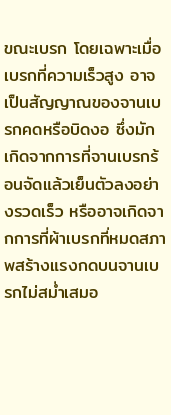ขณะเบรก โดยเฉพาะเมื่อเบรกที่ความเร็วสูง อาจเป็นสัญญาณของจานเบรกคดหรือบิดงอ ซึ่งมักเกิดจากการที่จานเบรกร้อนจัดแล้วเย็นตัวลงอย่างรวดเร็ว หรืออาจเกิดจากการที่ผ้าเบรกที่หมดสภาพสร้างแรงกดบนจานเบรกไม่สม่ำเสมอ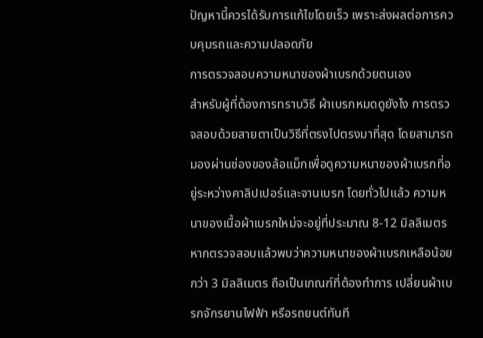ปัญหานี้ควรได้รับการแก้ไขโดยเร็ว เพราะส่งผลต่อการควบคุมรถและความปลอดภัย
การตรวจสอบความหนาของผ้าเบรกด้วยตนเอง
สำหรับผู้ที่ต้องการทราบวิธี ผ้าเบรกหมดดูยังไง การตรวจสอบด้วยสายตาเป็นวิธีที่ตรงไปตรงมาที่สุด โดยสามารถมองผ่านช่องของล้อแม็กเพื่อดูความหนาของผ้าเบรกที่อยู่ระหว่างคาลิปเปอร์และจานเบรก โดยทั่วไปแล้ว ความหนาของเนื้อผ้าเบรกใหม่จะอยู่ที่ประมาณ 8-12 มิลลิเมตร หากตรวจสอบแล้วพบว่าความหนาของผ้าเบรกเหลือน้อยกว่า 3 มิลลิเมตร ถือเป็นเกณฑ์ที่ต้องทำการ เปลี่ยนผ้าเบรกจักรยานไฟฟ้า หรือรถยนต์ทันที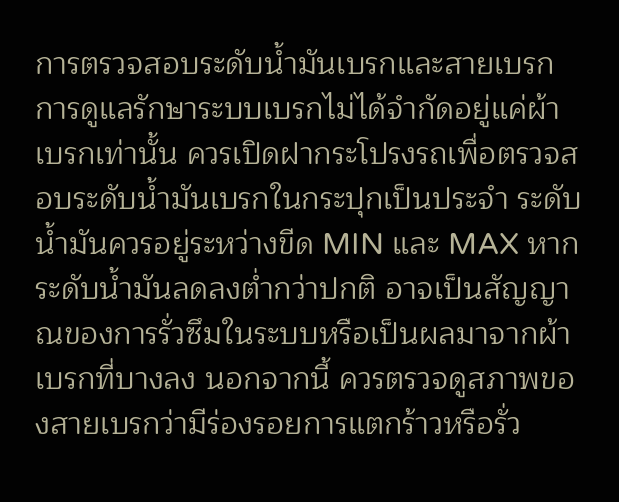การตรวจสอบระดับน้ำมันเบรกและสายเบรก
การดูแลรักษาระบบเบรกไม่ได้จำกัดอยู่แค่ผ้าเบรกเท่านั้น ควรเปิดฝากระโปรงรถเพื่อตรวจสอบระดับน้ำมันเบรกในกระปุกเป็นประจำ ระดับน้ำมันควรอยู่ระหว่างขีด MIN และ MAX หากระดับน้ำมันลดลงต่ำกว่าปกติ อาจเป็นสัญญาณของการรั่วซึมในระบบหรือเป็นผลมาจากผ้าเบรกที่บางลง นอกจากนี้ ควรตรวจดูสภาพของสายเบรกว่ามีร่องรอยการแตกร้าวหรือรั่ว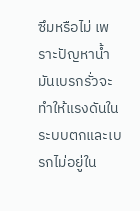ซึมหรือไม่ เพราะปัญหาน้ำมันเบรกรั่วจะทำให้แรงดันในระบบตกและเบรกไม่อยู่ใน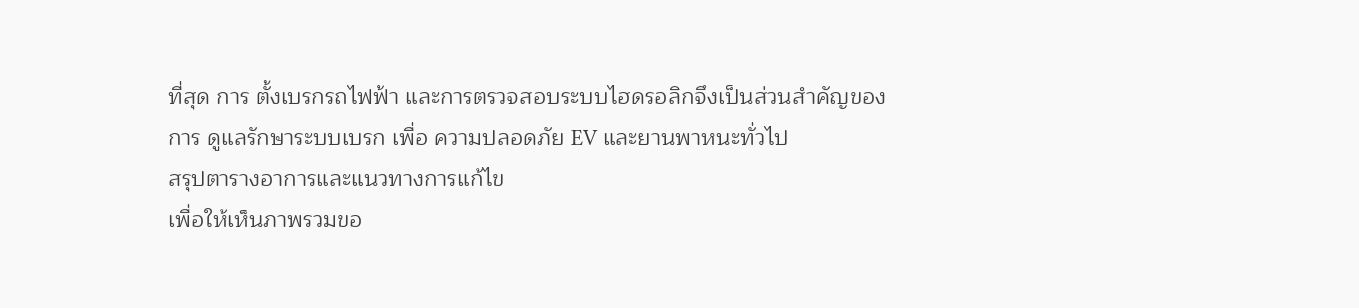ที่สุด การ ตั้งเบรกรถไฟฟ้า และการตรวจสอบระบบไฮดรอลิกจึงเป็นส่วนสำคัญของการ ดูแลรักษาระบบเบรก เพื่อ ความปลอดภัย EV และยานพาหนะทั่วไป
สรุปตารางอาการและแนวทางการแก้ไข
เพื่อให้เห็นภาพรวมขอ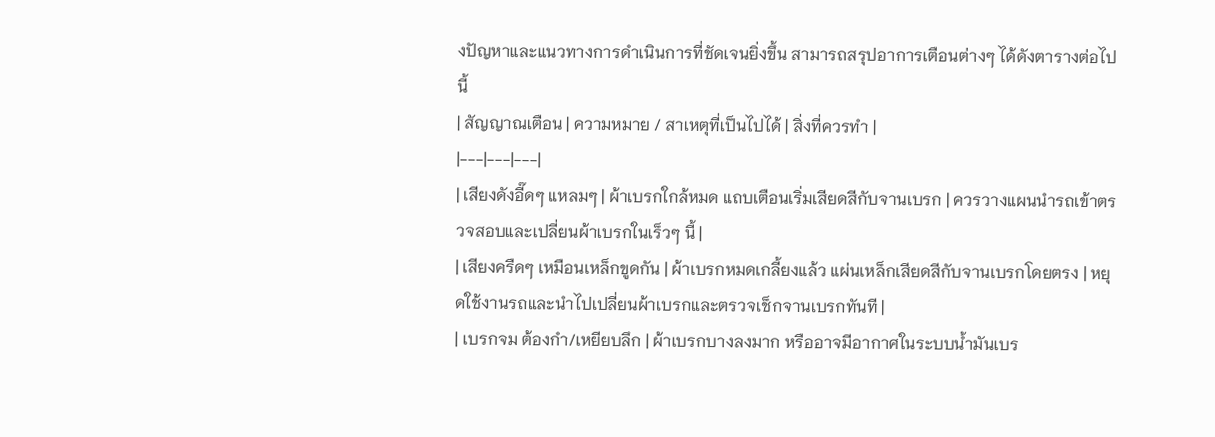งปัญหาและแนวทางการดำเนินการที่ชัดเจนยิ่งขึ้น สามารถสรุปอาการเตือนต่างๆ ได้ดังตารางต่อไปนี้
| สัญญาณเตือน | ความหมาย / สาเหตุที่เป็นไปได้ | สิ่งที่ควรทำ |
|---|---|---|
| เสียงดังอี๊ดๆ แหลมๆ | ผ้าเบรกใกล้หมด แถบเตือนเริ่มเสียดสีกับจานเบรก | ควรวางแผนนำรถเข้าตรวจสอบและเปลี่ยนผ้าเบรกในเร็วๆ นี้ |
| เสียงครืดๆ เหมือนเหล็กขูดกัน | ผ้าเบรกหมดเกลี้ยงแล้ว แผ่นเหล็กเสียดสีกับจานเบรกโดยตรง | หยุดใช้งานรถและนำไปเปลี่ยนผ้าเบรกและตรวจเช็กจานเบรกทันที |
| เบรกจม ต้องกำ/เหยียบลึก | ผ้าเบรกบางลงมาก หรืออาจมีอากาศในระบบน้ำมันเบร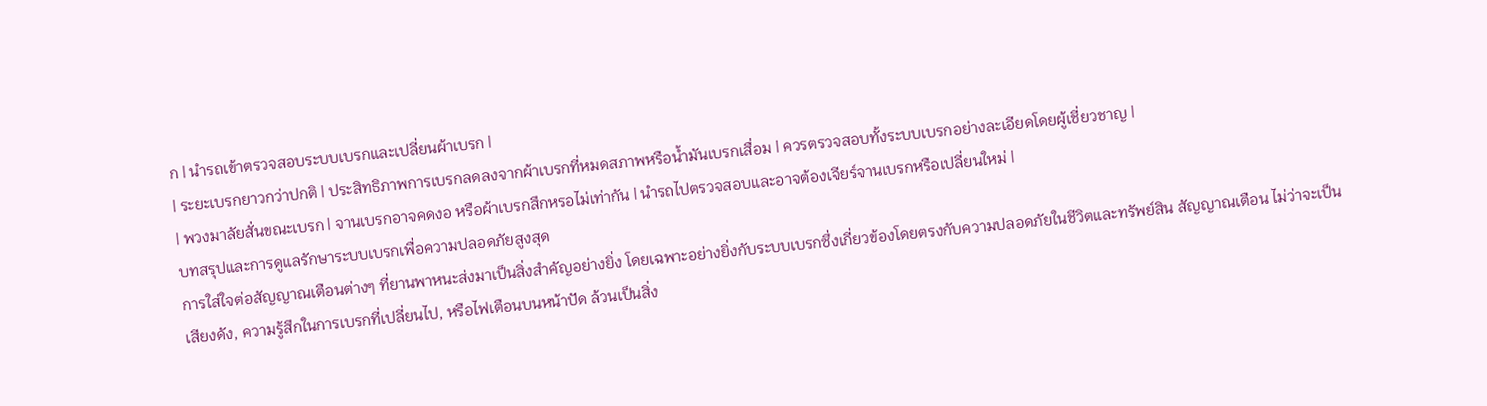ก | นำรถเข้าตรวจสอบระบบเบรกและเปลี่ยนผ้าเบรก |
| ระยะเบรกยาวกว่าปกติ | ประสิทธิภาพการเบรกลดลงจากผ้าเบรกที่หมดสภาพหรือน้ำมันเบรกเสื่อม | ควรตรวจสอบทั้งระบบเบรกอย่างละเอียดโดยผู้เชี่ยวชาญ |
| พวงมาลัยสั่นขณะเบรก | จานเบรกอาจคดงอ หรือผ้าเบรกสึกหรอไม่เท่ากัน | นำรถไปตรวจสอบและอาจต้องเจียร์จานเบรกหรือเปลี่ยนใหม่ |
บทสรุปและการดูแลรักษาระบบเบรกเพื่อความปลอดภัยสูงสุด
การใส่ใจต่อสัญญาณเตือนต่างๆ ที่ยานพาหนะส่งมาเป็นสิ่งสำคัญอย่างยิ่ง โดยเฉพาะอย่างยิ่งกับระบบเบรกซึ่งเกี่ยวข้องโดยตรงกับความปลอดภัยในชีวิตและทรัพย์สิน สัญญาณเตือน ไม่ว่าจะเป็นเสียงดัง, ความรู้สึกในการเบรกที่เปลี่ยนไป, หรือไฟเตือนบนหน้าปัด ล้วนเป็นสิ่ง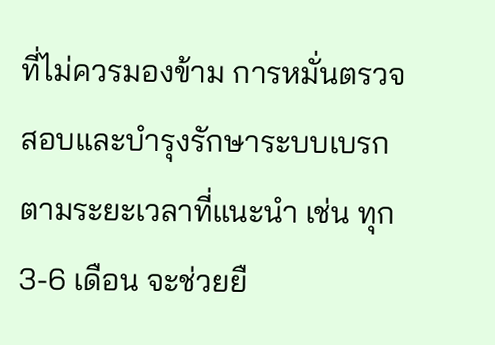ที่ไม่ควรมองข้าม การหมั่นตรวจสอบและบำรุงรักษาระบบเบรกตามระยะเวลาที่แนะนำ เช่น ทุก 3-6 เดือน จะช่วยยื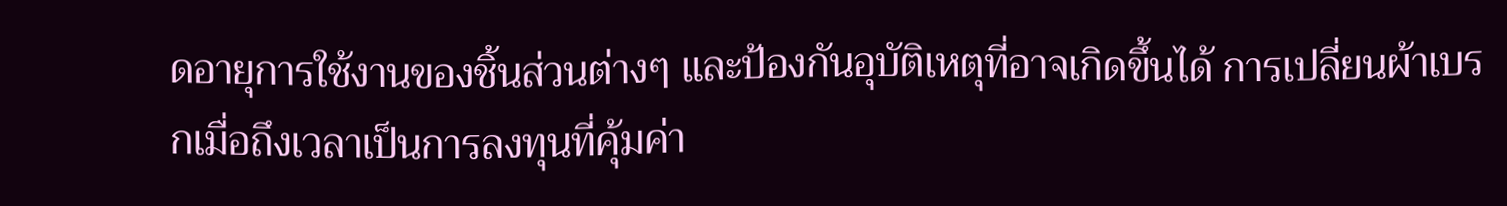ดอายุการใช้งานของชิ้นส่วนต่างๆ และป้องกันอุบัติเหตุที่อาจเกิดขึ้นได้ การเปลี่ยนผ้าเบรกเมื่อถึงเวลาเป็นการลงทุนที่คุ้มค่า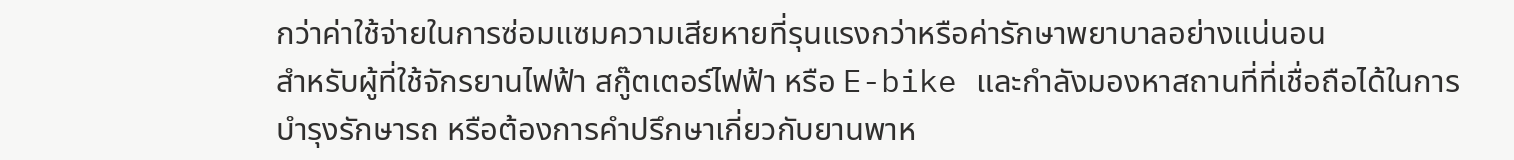กว่าค่าใช้จ่ายในการซ่อมแซมความเสียหายที่รุนแรงกว่าหรือค่ารักษาพยาบาลอย่างแน่นอน
สำหรับผู้ที่ใช้จักรยานไฟฟ้า สกู๊ตเตอร์ไฟฟ้า หรือ E-bike และกำลังมองหาสถานที่ที่เชื่อถือได้ในการบำรุงรักษารถ หรือต้องการคำปรึกษาเกี่ยวกับยานพาห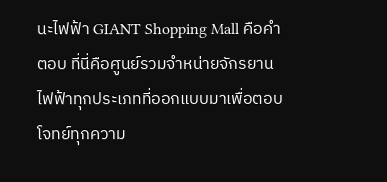นะไฟฟ้า GIANT Shopping Mall คือคำตอบ ที่นี่คือศูนย์รวมจำหน่ายจักรยานไฟฟ้าทุกประเภทที่ออกแบบมาเพื่อตอบโจทย์ทุกความ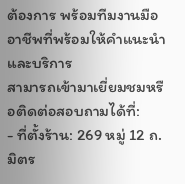ต้องการ พร้อมทีมงานมืออาชีพที่พร้อมให้คำแนะนำและบริการ
สามารถเข้ามาเยี่ยมชมหรือติดต่อสอบถามได้ที่:
- ที่ตั้งร้าน: 269 หมู่ 12 ถ. มิตร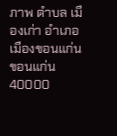ภาพ ตำบล เมืองเก่า อำเภอเมืองขอนแก่น ขอนแก่น 40000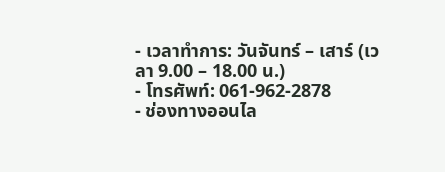- เวลาทำการ: วันจันทร์ – เสาร์ (เวลา 9.00 – 18.00 น.)
- โทรศัพท์: 061-962-2878
- ช่องทางออนไล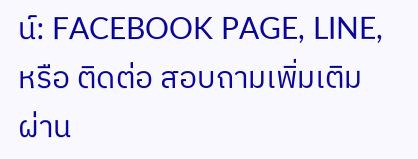น์: FACEBOOK PAGE, LINE, หรือ ติดต่อ สอบถามเพิ่มเติม ผ่าน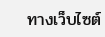ทางเว็บไซต์